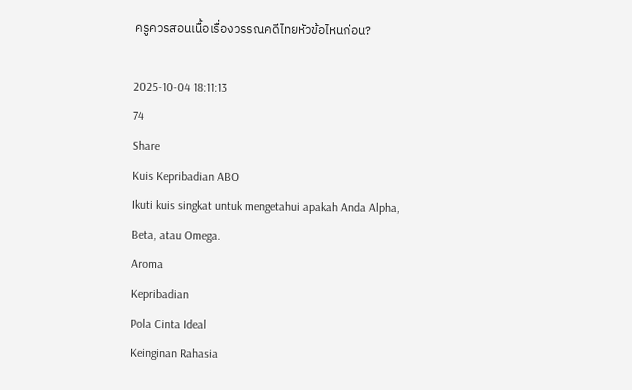ครูควรสอนเนื้อเรื่องวรรณคดีไทยหัวข้อไหนก่อน?

2025-10-04 18:11:13
74
Share
Kuis Kepribadian ABO
Ikuti kuis singkat untuk mengetahui apakah Anda Alpha, Beta, atau Omega.
Aroma
Kepribadian
Pola Cinta Ideal
Keinginan Rahasia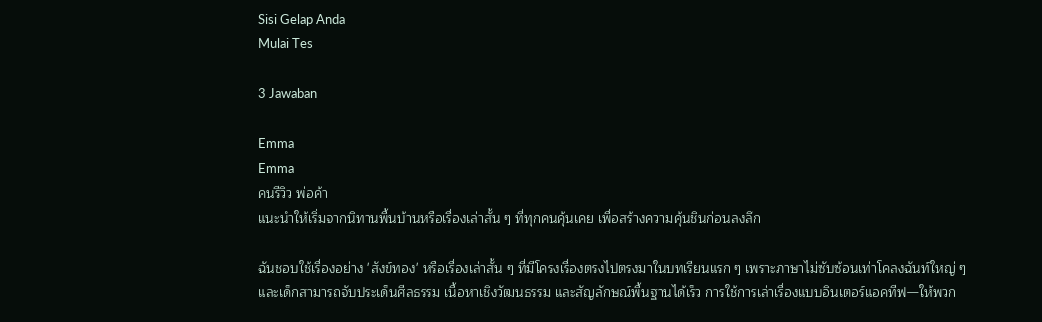Sisi Gelap Anda
Mulai Tes

3 Jawaban

Emma
Emma
คนรีวิว พ่อค้า
แนะนำให้เริ่มจากนิทานพื้นบ้านหรือเรื่องเล่าสั้น ๆ ที่ทุกคนคุ้นเคย เพื่อสร้างความคุ้นชินก่อนลงลึก

ฉันชอบใช้เรื่องอย่าง 'สังข์ทอง' หรือเรื่องเล่าสั้น ๆ ที่มีโครงเรื่องตรงไปตรงมาในบทเรียนแรก ๆ เพราะภาษาไม่ซับซ้อนเท่าโคลงฉันท์ใหญ่ ๆ และเด็กสามารถจับประเด็นศีลธรรม เนื้อหาเชิงวัฒนธรรม และสัญลักษณ์พื้นฐานได้เร็ว การใช้การเล่าเรื่องแบบอินเตอร์แอคทีฟ—ให้พวก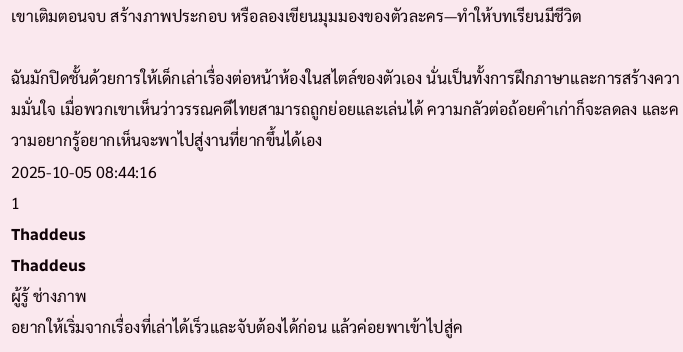เขาเติมตอนจบ สร้างภาพประกอบ หรือลองเขียนมุมมองของตัวละคร—ทำให้บทเรียนมีชีวิต

ฉันมักปิดชั้นด้วยการให้เด็กเล่าเรื่องต่อหน้าห้องในสไตล์ของตัวเอง นั่นเป็นทั้งการฝึกภาษาและการสร้างความมั่นใจ เมื่อพวกเขาเห็นว่าวรรณคดีไทยสามารถถูกย่อยและเล่นได้ ความกลัวต่อถ้อยคำเก่าก็จะลดลง และความอยากรู้อยากเห็นจะพาไปสู่งานที่ยากขึ้นได้เอง
2025-10-05 08:44:16
1
Thaddeus
Thaddeus
ผู้รู้ ช่างภาพ
อยากให้เริ่มจากเรื่องที่เล่าได้เร็วและจับต้องได้ก่อน แล้วค่อยพาเข้าไปสู่ค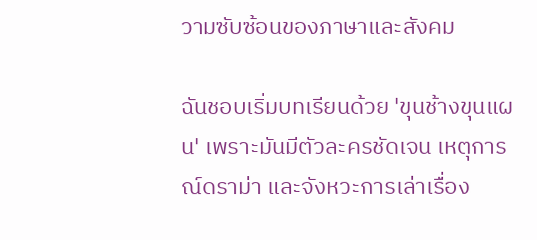วามซับซ้อนของภาษาและสังคม

ฉันชอบเริ่มบทเรียนด้วย 'ขุนช้างขุนแผน' เพราะมันมีตัวละครชัดเจน เหตุการณ์ดราม่า และจังหวะการเล่าเรื่อง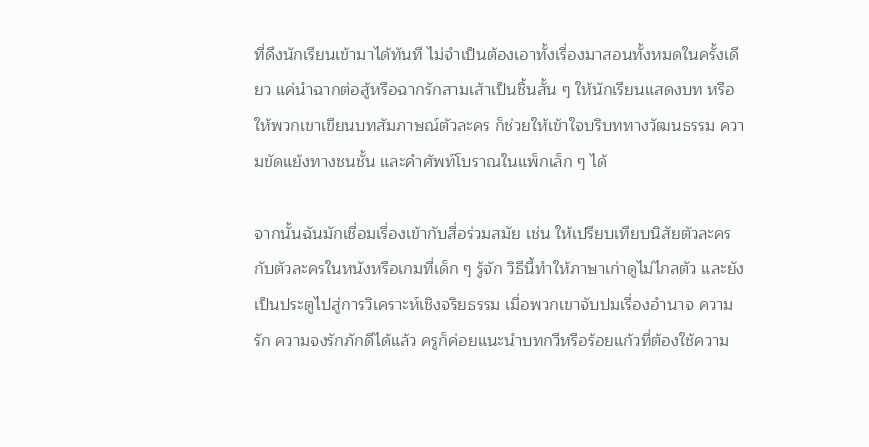ที่ดึงนักเรียนเข้ามาได้ทันที ไม่จำเป็นต้องเอาทั้งเรื่องมาสอนทั้งหมดในครั้งเดียว แค่นำฉากต่อสู้หรือฉากรักสามเส้าเป็นชิ้นสั้น ๆ ให้นักเรียนแสดงบท หรือให้พวกเขาเขียนบทสัมภาษณ์ตัวละคร ก็ช่วยให้เข้าใจบริบททางวัฒนธรรม ความขัดแย้งทางชนชั้น และคำศัพท์โบราณในแพ็กเล็ก ๆ ได้

จากนั้นฉันมักเชื่อมเรื่องเข้ากับสื่อร่วมสมัย เช่น ให้เปรียบเทียบนิสัยตัวละครกับตัวละครในหนังหรือเกมที่เด็ก ๆ รู้จัก วิธีนี้ทำให้ภาษาเก่าดูไม่ไกลตัว และยังเป็นประตูไปสู่การวิเคราะห์เชิงจริยธรรม เมื่อพวกเขาจับปมเรื่องอำนาจ ความรัก ความจงรักภักดีได้แล้ว ครูก็ค่อยแนะนำบทกวีหรือร้อยแก้วที่ต้องใช้ความ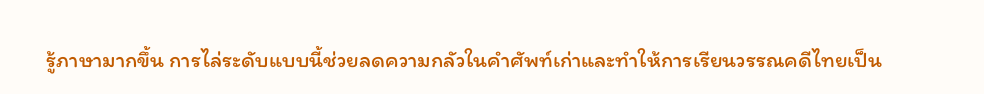รู้ภาษามากขึ้น การไล่ระดับแบบนี้ช่วยลดความกลัวในคำศัพท์เก่าและทำให้การเรียนวรรณคดีไทยเป็น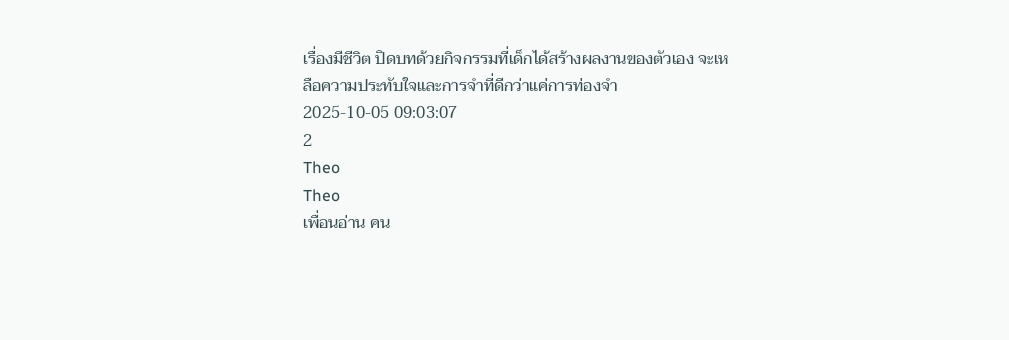เรื่องมีชีวิต ปิดบทด้วยกิจกรรมที่เด็กได้สร้างผลงานของตัวเอง จะเหลือความประทับใจและการจำที่ดีกว่าแค่การท่องจำ
2025-10-05 09:03:07
2
Theo
Theo
เพื่อนอ่าน คน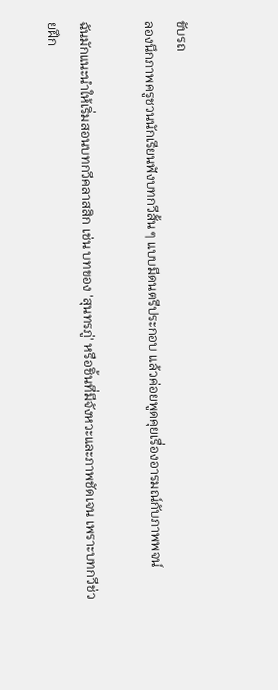ขับรถ
ลองนึกภาพครูชวนนักเรียนฟังบทกวีสั้น ๆ แบบมีดนตรีประกอบ แล้วค่อยพูดคุยเรื่องอารมณ์กับภาพพจน์

ฉันมักแนะนำให้เริ่มสอนบทกวีคลาสสิก เช่น บทของ 'สุนทรภู่' หรือชิ้นที่มีจังหวะและภาพชัดเจน เพราะบทกวีช่วยฝึก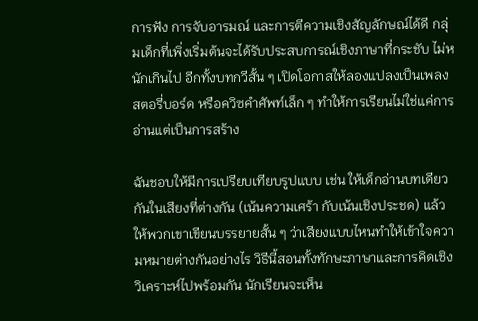การฟัง การจับอารมณ์ และการตีความเชิงสัญลักษณ์ได้ดี กลุ่มเด็กที่เพิ่งเริ่มต้นจะได้รับประสบการณ์เชิงภาษาที่กระชับ ไม่หนักเกินไป อีกทั้งบทกวีสั้น ๆ เปิดโอกาสให้ลองแปลงเป็นเพลง สตอรี่บอร์ด หรือควิซคำศัพท์เล็ก ๆ ทำให้การเรียนไม่ใช่แค่การอ่านแต่เป็นการสร้าง

ฉันชอบให้มีการเปรียบเทียบรูปแบบ เช่น ให้เด็กอ่านบทเดียวกันในเสียงที่ต่างกัน (เน้นความเศร้า กับเน้นเชิงประชด) แล้วให้พวกเขาเขียนบรรยายสั้น ๆ ว่าเสียงแบบไหนทำให้เข้าใจความหมายต่างกันอย่างไร วิธีนี้สอนทั้งทักษะภาษาและการคิดเชิงวิเคราะห์ไปพร้อมกัน นักเรียนจะเห็น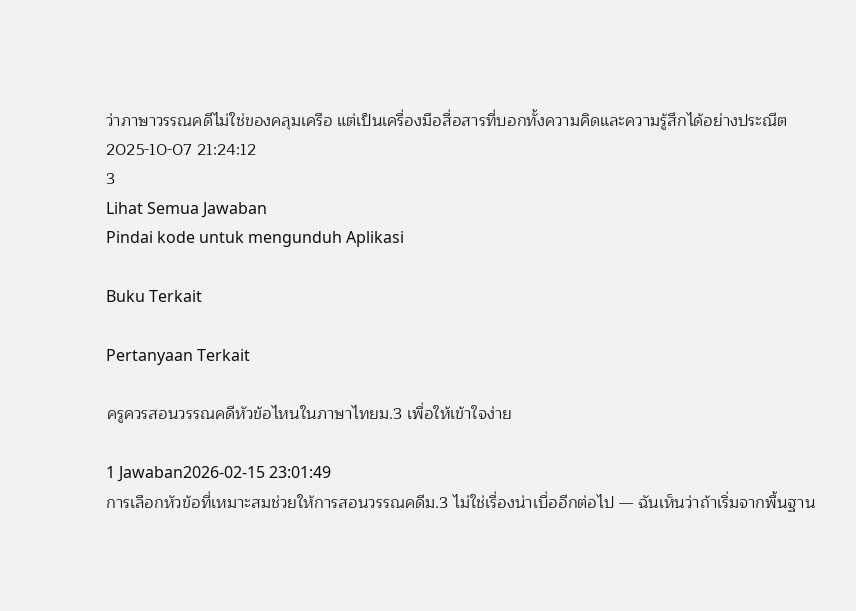ว่าภาษาวรรณคดีไม่ใช่ของคลุมเครือ แต่เป็นเครื่องมือสื่อสารที่บอกทั้งความคิดและความรู้สึกได้อย่างประณีต
2025-10-07 21:24:12
3
Lihat Semua Jawaban
Pindai kode untuk mengunduh Aplikasi

Buku Terkait

Pertanyaan Terkait

ครูควรสอนวรรณคดีหัวข้อไหนในภาษาไทยม.3 เพื่อให้เข้าใจง่าย

1 Jawaban2026-02-15 23:01:49
การเลือกหัวข้อที่เหมาะสมช่วยให้การสอนวรรณคดีม.3 ไม่ใช่เรื่องน่าเบื่ออีกต่อไป — ฉันเห็นว่าถ้าเริ่มจากพื้นฐาน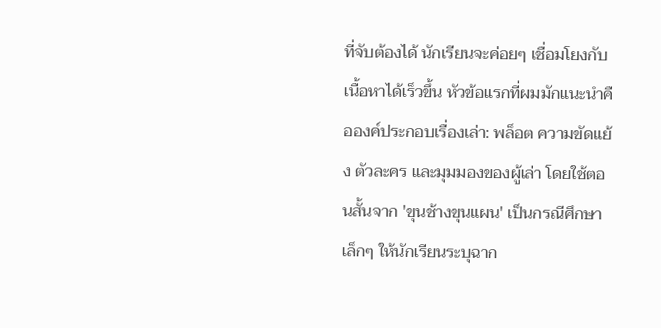ที่จับต้องได้ นักเรียนจะค่อยๆ เชื่อมโยงกับเนื้อหาได้เร็วขึ้น หัวข้อแรกที่ผมมักแนะนำคือองค์ประกอบเรื่องเล่า: พล็อต ความขัดแย้ง ตัวละคร และมุมมองของผู้เล่า โดยใช้ตอนสั้นจาก 'ขุนช้างขุนแผน' เป็นกรณีศึกษาเล็กๆ ให้นักเรียนระบุฉาก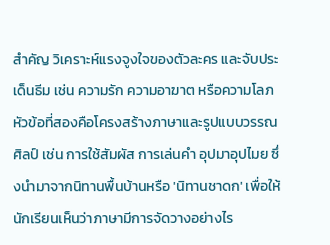สำคัญ วิเคราะห์แรงจูงใจของตัวละคร และจับประเด็นธีม เช่น ความรัก ความอาฆาต หรือความโลภ หัวข้อที่สองคือโครงสร้างภาษาและรูปแบบวรรณศิลป์ เช่น การใช้สัมผัส การเล่นคำ อุปมาอุปไมย ซึ่งนำมาจากนิทานพื้นบ้านหรือ 'นิทานชาดก' เพื่อให้นักเรียนเห็นว่าภาษามีการจัดวางอย่างไร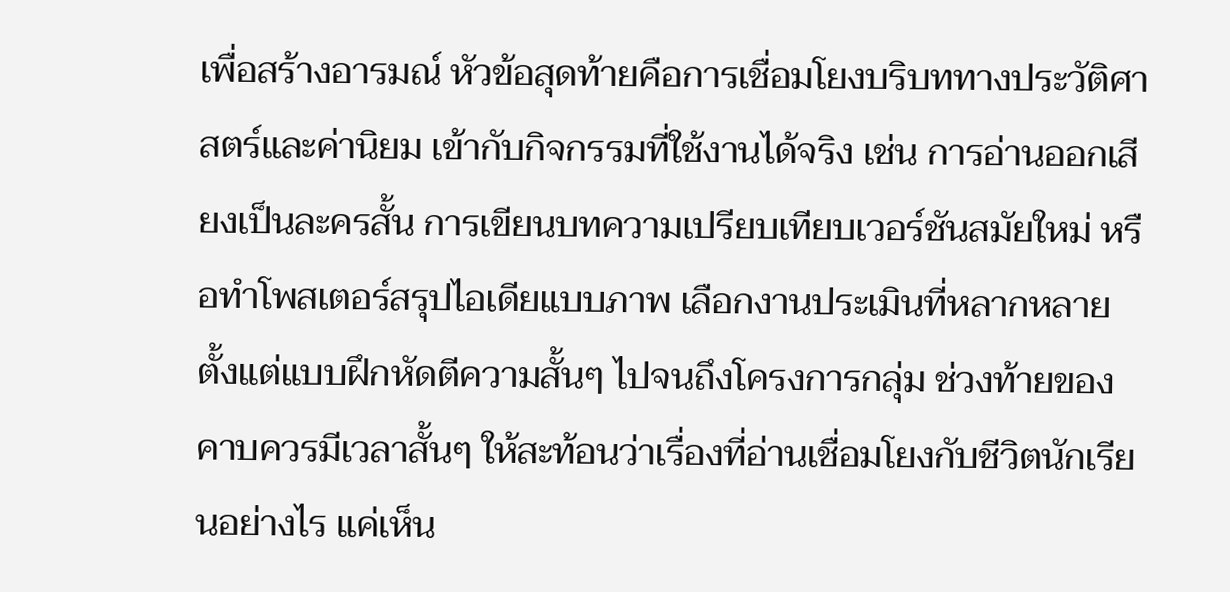เพื่อสร้างอารมณ์ หัวข้อสุดท้ายคือการเชื่อมโยงบริบททางประวัติศาสตร์และค่านิยม เข้ากับกิจกรรมที่ใช้งานได้จริง เช่น การอ่านออกเสียงเป็นละครสั้น การเขียนบทความเปรียบเทียบเวอร์ชันสมัยใหม่ หรือทำโพสเตอร์สรุปไอเดียแบบภาพ เลือกงานประเมินที่หลากหลายตั้งแต่แบบฝึกหัดตีความสั้นๆ ไปจนถึงโครงการกลุ่ม ช่วงท้ายของคาบควรมีเวลาสั้นๆ ให้สะท้อนว่าเรื่องที่อ่านเชื่อมโยงกับชีวิตนักเรียนอย่างไร แค่เห็น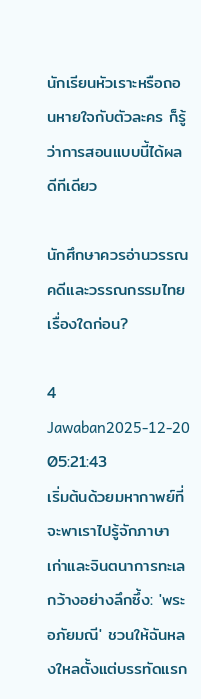นักเรียนหัวเราะหรือถอนหายใจกับตัวละคร ก็รู้ว่าการสอนแบบนี้ได้ผลดีทีเดียว

นักศึกษาควรอ่านวรรณคดีและวรรณกรรมไทยเรื่องใดก่อน?

4 Jawaban2025-12-20 05:21:43
เริ่มต้นด้วยมหากาพย์ที่จะพาเราไปรู้จักภาษาเก่าและจินตนาการทะเลกว้างอย่างลึกซึ้ง: 'พระอภัยมณี' ชวนให้ฉันหลงใหลตั้งแต่บรรทัดแรก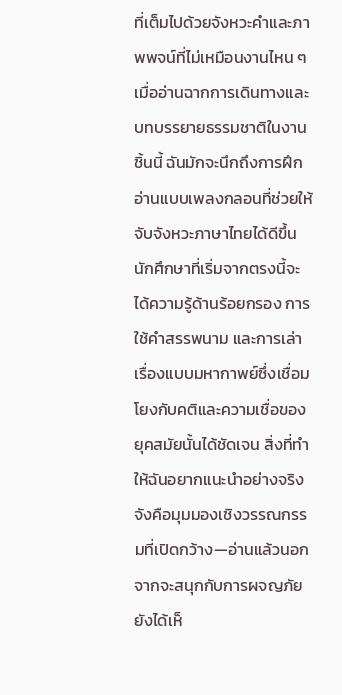ที่เต็มไปด้วยจังหวะคำและภาพพจน์ที่ไม่เหมือนงานไหน ๆ เมื่ออ่านฉากการเดินทางและบทบรรยายธรรมชาติในงานชิ้นนี้ ฉันมักจะนึกถึงการฝึกอ่านแบบเพลงกลอนที่ช่วยให้จับจังหวะภาษาไทยได้ดีขึ้น นักศึกษาที่เริ่มจากตรงนี้จะได้ความรู้ด้านร้อยกรอง การใช้คำสรรพนาม และการเล่าเรื่องแบบมหากาพย์ซึ่งเชื่อมโยงกับคติและความเชื่อของยุคสมัยนั้นได้ชัดเจน สิ่งที่ทำให้ฉันอยากแนะนำอย่างจริงจังคือมุมมองเชิงวรรณกรรมที่เปิดกว้าง—อ่านแล้วนอกจากจะสนุกกับการผจญภัย ยังได้เห็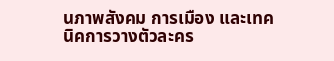นภาพสังคม การเมือง และเทคนิคการวางตัวละคร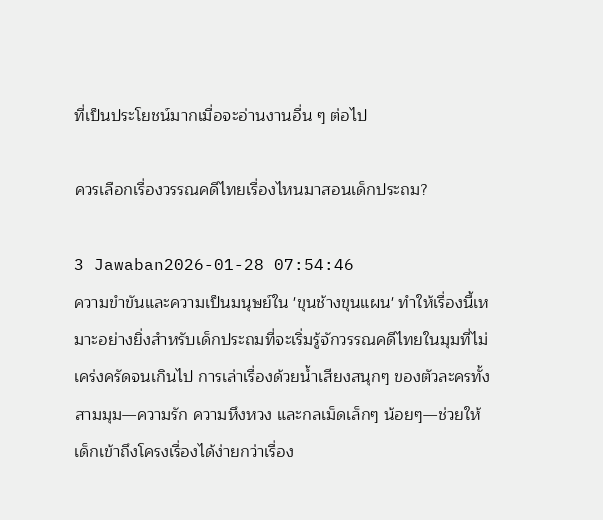ที่เป็นประโยชน์มากเมื่อจะอ่านงานอื่น ๆ ต่อไป

ควรเลือกเรื่องวรรณคดีไทยเรื่องไหนมาสอนเด็กประถม?

3 Jawaban2026-01-28 07:54:46
ความขำขันและความเป็นมนุษย์ใน 'ขุนช้างขุนแผน' ทำให้เรื่องนี้เหมาะอย่างยิ่งสำหรับเด็กประถมที่จะเริ่มรู้จักวรรณคดีไทยในมุมที่ไม่เคร่งครัดจนเกินไป การเล่าเรื่องด้วยน้ำเสียงสนุกๆ ของตัวละครทั้งสามมุม—ความรัก ความหึงหวง และกลเม็ดเล็กๆ น้อยๆ—ช่วยให้เด็กเข้าถึงโครงเรื่องได้ง่ายกว่าเรื่อง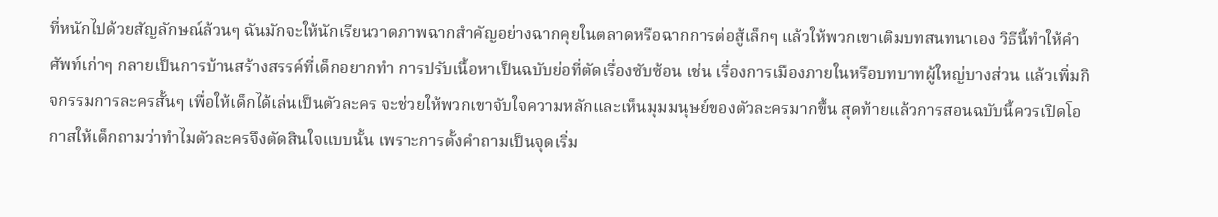ที่หนักไปด้วยสัญลักษณ์ล้วนๆ ฉันมักจะให้นักเรียนวาดภาพฉากสำคัญอย่างฉากคุยในตลาดหรือฉากการต่อสู้เล็กๆ แล้วให้พวกเขาเติมบทสนทนาเอง วิธีนี้ทำให้คำศัพท์เก่าๆ กลายเป็นการบ้านสร้างสรรค์ที่เด็กอยากทำ การปรับเนื้อหาเป็นฉบับย่อที่ตัดเรื่องซับซ้อน เช่น เรื่องการเมืองภายในหรือบทบาทผู้ใหญ่บางส่วน แล้วเพิ่มกิจกรรมการละครสั้นๆ เพื่อให้เด็กได้เล่นเป็นตัวละคร จะช่วยให้พวกเขาจับใจความหลักและเห็นมุมมนุษย์ของตัวละครมากขึ้น สุดท้ายแล้วการสอนฉบับนี้ควรเปิดโอกาสให้เด็กถามว่าทำไมตัวละครจึงตัดสินใจแบบนั้น เพราะการตั้งคำถามเป็นจุดเริ่ม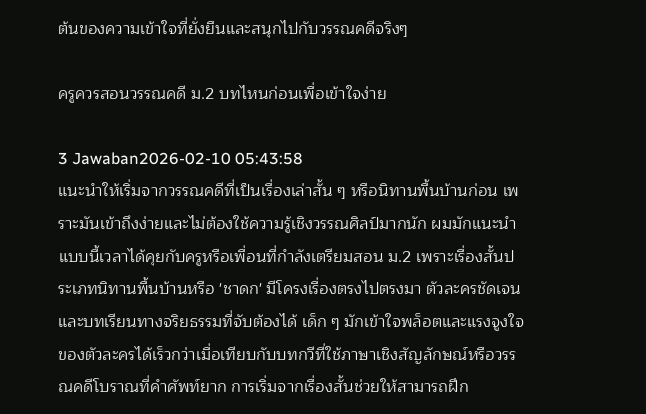ต้นของความเข้าใจที่ยั่งยืนและสนุกไปกับวรรณคดีจริงๆ

ครูควรสอนวรรณคดี ม.2 บทไหนก่อนเพื่อเข้าใจง่าย

3 Jawaban2026-02-10 05:43:58
แนะนำให้เริ่มจากวรรณคดีที่เป็นเรื่องเล่าสั้น ๆ หรือนิทานพื้นบ้านก่อน เพราะมันเข้าถึงง่ายและไม่ต้องใช้ความรู้เชิงวรรณศิลป์มากนัก ผมมักแนะนำแบบนี้เวลาได้คุยกับครูหรือเพื่อนที่กำลังเตรียมสอน ม.2 เพราะเรื่องสั้นประเภทนิทานพื้นบ้านหรือ 'ชาดก' มีโครงเรื่องตรงไปตรงมา ตัวละครชัดเจน และบทเรียนทางจริยธรรมที่จับต้องได้ เด็ก ๆ มักเข้าใจพล็อตและแรงจูงใจของตัวละครได้เร็วกว่าเมื่อเทียบกับบทกวีที่ใช้ภาษาเชิงสัญลักษณ์หรือวรรณคดีโบราณที่คำศัพท์ยาก การเริ่มจากเรื่องสั้นช่วยให้สามารถฝึก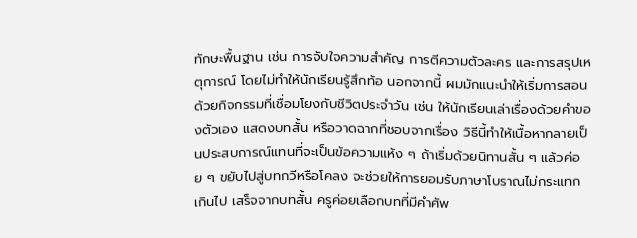ทักษะพื้นฐาน เช่น การจับใจความสำคัญ การตีความตัวละคร และการสรุปเหตุการณ์ โดยไม่ทำให้นักเรียนรู้สึกท้อ นอกจากนี้ ผมมักแนะนำให้เริ่มการสอนด้วยกิจกรรมที่เชื่อมโยงกับชีวิตประจำวัน เช่น ให้นักเรียนเล่าเรื่องด้วยคำของตัวเอง แสดงบทสั้น หรือวาดฉากที่ชอบจากเรื่อง วิธีนี้ทำให้เนื้อหากลายเป็นประสบการณ์แทนที่จะเป็นข้อความแห้ง ๆ ถ้าเริ่มด้วยนิทานสั้น ๆ แล้วค่อย ๆ ขยับไปสู่บทกวีหรือโคลง จะช่วยให้การยอมรับภาษาโบราณไม่กระแทกเกินไป เสร็จจากบทสั้น ครูค่อยเลือกบทที่มีคำศัพ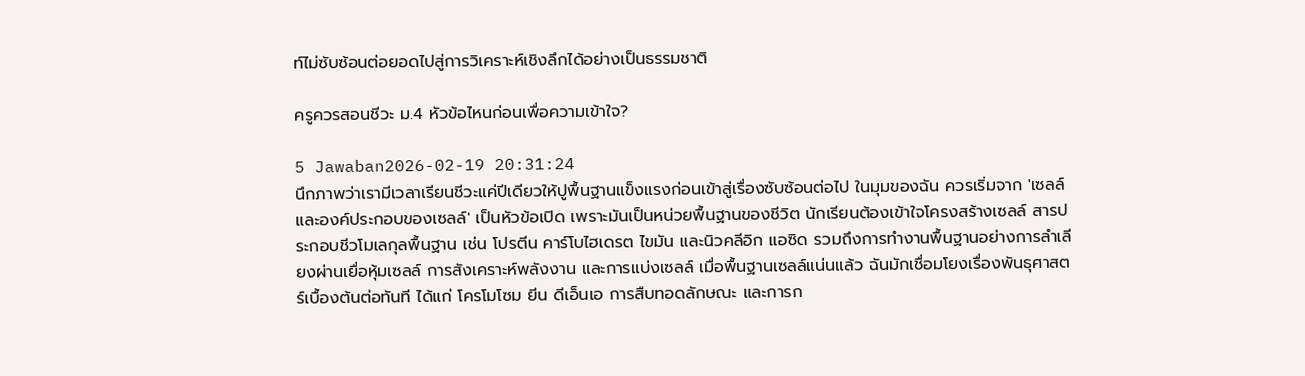ท์ไม่ซับซ้อนต่อยอดไปสู่การวิเคราะห์เชิงลึกได้อย่างเป็นธรรมชาติ

ครูควรสอนชีวะ ม.4 หัวข้อไหนก่อนเพื่อความเข้าใจ?

5 Jawaban2026-02-19 20:31:24
นึกภาพว่าเรามีเวลาเรียนชีวะแค่ปีเดียวให้ปูพื้นฐานแข็งแรงก่อนเข้าสู่เรื่องซับซ้อนต่อไป ในมุมของฉัน ควรเริ่มจาก 'เซลล์และองค์ประกอบของเซลล์' เป็นหัวข้อเปิด เพราะมันเป็นหน่วยพื้นฐานของชีวิต นักเรียนต้องเข้าใจโครงสร้างเซลล์ สารประกอบชีวโมเลกุลพื้นฐาน เช่น โปรตีน คาร์โบไฮเดรต ไขมัน และนิวคลีอิก แอซิด รวมถึงการทำงานพื้นฐานอย่างการลำเลียงผ่านเยื่อหุ้มเซลล์ การสังเคราะห์พลังงาน และการแบ่งเซลล์ เมื่อพื้นฐานเซลล์แน่นแล้ว ฉันมักเชื่อมโยงเรื่องพันธุศาสตร์เบื้องต้นต่อทันที ได้แก่ โครโมโซม ยีน ดีเอ็นเอ การสืบทอดลักษณะ และการก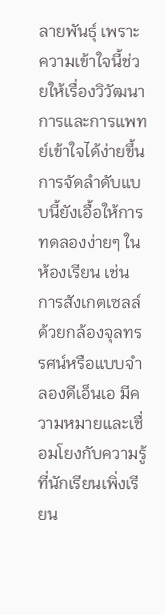ลายพันธุ์ เพราะความเข้าใจนี้ช่วยให้เรื่องวิวัฒนาการและการแพทย์เข้าใจได้ง่ายขึ้น การจัดลำดับแบบนี้ยังเอื้อให้การทดลองง่ายๆ ในห้องเรียน เช่น การสังเกตเซลล์ด้วยกล้องจุลทรรศน์หรือแบบจำลองดีเอ็นเอ มีความหมายและเชื่อมโยงกับความรู้ที่นักเรียนเพิ่งเรียน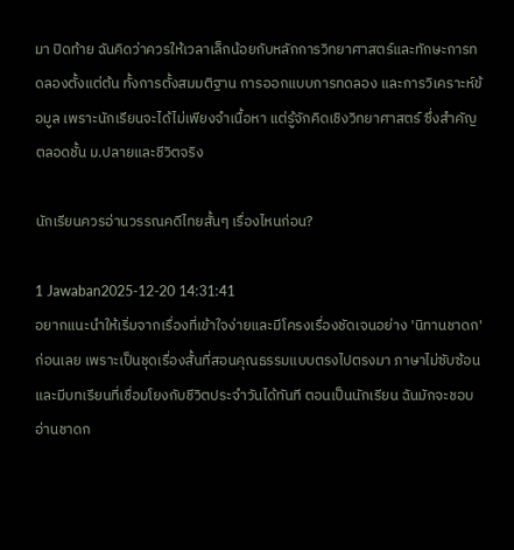มา ปิดท้าย ฉันคิดว่าควรให้เวลาเล็กน้อยกับหลักการวิทยาศาสตร์และทักษะการทดลองตั้งแต่ต้น ทั้งการตั้งสมมติฐาน การออกแบบการทดลอง และการวิเคราะห์ข้อมูล เพราะนักเรียนจะได้ไม่เพียงจำเนื้อหา แต่รู้จักคิดเชิงวิทยาศาสตร์ ซึ่งสำคัญตลอดชั้น ม.ปลายและชีวิตจริง

นักเรียนควรอ่านวรรณคดีไทยสั้นๆ เรื่องไหนก่อน?

1 Jawaban2025-12-20 14:31:41
อยากแนะนำให้เริ่มจากเรื่องที่เข้าใจง่ายและมีโครงเรื่องชัดเจนอย่าง 'นิทานชาดก' ก่อนเลย เพราะเป็นชุดเรื่องสั้นที่สอนคุณธรรมแบบตรงไปตรงมา ภาษาไม่ซับซ้อน และมีบทเรียนที่เชื่อมโยงกับชีวิตประจำวันได้ทันที ตอนเป็นนักเรียน ฉันมักจะชอบอ่านชาดก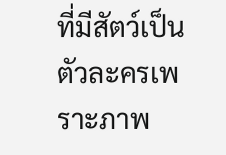ที่มีสัตว์เป็นตัวละครเพราะภาพ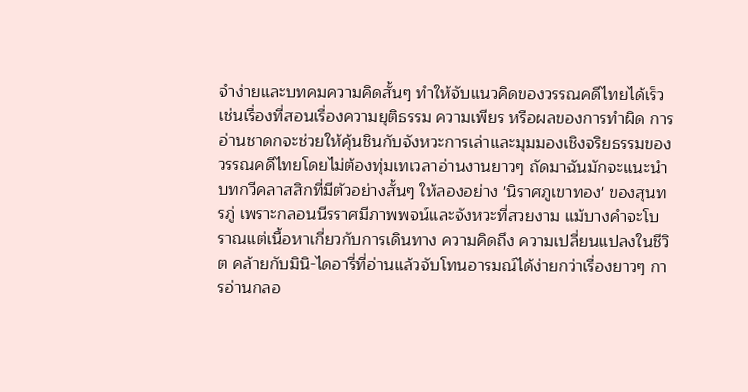จำง่ายและบทคมความคิดสั้นๆ ทำให้จับแนวคิดของวรรณคดีไทยได้เร็ว เช่นเรื่องที่สอนเรื่องความยุติธรรม ความเพียร หรือผลของการทำผิด การอ่านชาดกจะช่วยให้คุ้นชินกับจังหวะการเล่าและมุมมองเชิงจริยธรรมของวรรณคดีไทยโดยไม่ต้องทุ่มเทเวลาอ่านงานยาวๆ ถัดมาฉันมักจะแนะนำบทกวีคลาสสิกที่มีตัวอย่างสั้นๆ ให้ลองอย่าง 'นิราศภูเขาทอง' ของสุนทรภู่ เพราะกลอนนีรราศมีภาพพจน์และจังหวะที่สวยงาม แม้บางคำจะโบราณแต่เนื้อหาเกี่ยวกับการเดินทาง ความคิดถึง ความเปลี่ยนแปลงในชีวิต คล้ายกับมินิ-ไดอารี่ที่อ่านแล้วจับโทนอารมณ์ได้ง่ายกว่าเรื่องยาวๆ การอ่านกลอ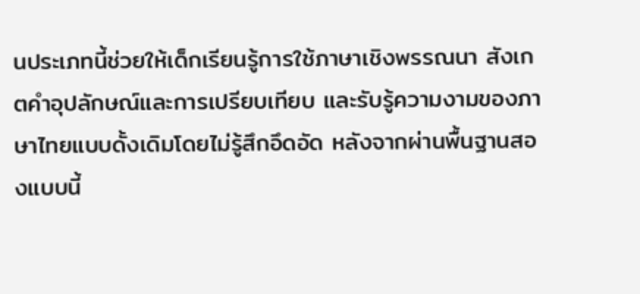นประเภทนี้ช่วยให้เด็กเรียนรู้การใช้ภาษาเชิงพรรณนา สังเกตคำอุปลักษณ์และการเปรียบเทียบ และรับรู้ความงามของภาษาไทยแบบดั้งเดิมโดยไม่รู้สึกอึดอัด หลังจากผ่านพื้นฐานสองแบบนี้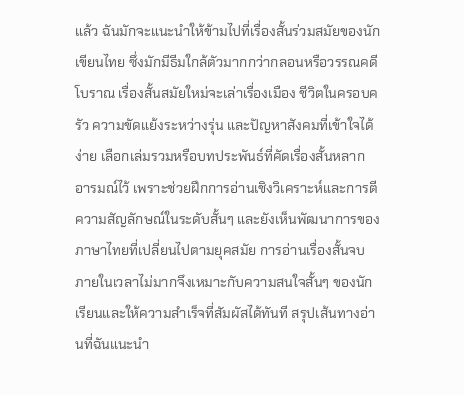แล้ว ฉันมักจะแนะนำให้ข้ามไปที่เรื่องสั้นร่วมสมัยของนักเขียนไทย ซึ่งมักมีธีมใกล้ตัวมากกว่ากลอนหรือวรรณคดีโบราณ เรื่องสั้นสมัยใหม่จะเล่าเรื่องเมือง ชีวิตในครอบครัว ความขัดแย้งระหว่างรุ่น และปัญหาสังคมที่เข้าใจได้ง่าย เลือกเล่มรวมหรือบทประพันธ์ที่คัดเรื่องสั้นหลากอารมณ์ไว้ เพราะช่วยฝึกการอ่านเชิงวิเคราะห์และการตีความสัญลักษณ์ในระดับสั้นๆ และยังเห็นพัฒนาการของภาษาไทยที่เปลี่ยนไปตามยุคสมัย การอ่านเรื่องสั้นจบภายในเวลาไม่มากจึงเหมาะกับความสนใจสั้นๆ ของนักเรียนและให้ความสำเร็จที่สัมผัสได้ทันที สรุปเส้นทางอ่านที่ฉันแนะนำ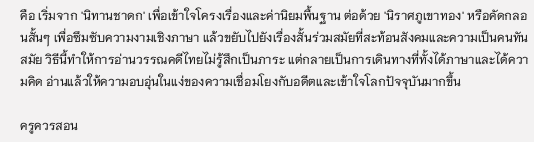คือ เริ่มจาก 'นิทานชาดก' เพื่อเข้าใจโครงเรื่องและค่านิยมพื้นฐาน ต่อด้วย 'นิราศภูเขาทอง' หรือคัดกลอนสั้นๆ เพื่อซึมซับความงามเชิงภาษา แล้วขยับไปยังเรื่องสั้นร่วมสมัยที่สะท้อนสังคมและความเป็นคนทันสมัย วิธีนี้ทำให้การอ่านวรรณคดีไทยไม่รู้สึกเป็นภาระ แต่กลายเป็นการเดินทางที่ทั้งได้ภาษาและได้ความคิด อ่านแล้วให้ความอบอุ่นในแง่ของความเชื่อมโยงกับอดีตและเข้าใจโลกปัจจุบันมากขึ้น

ครูควรสอน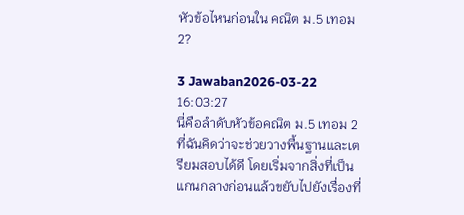หัวข้อไหนก่อนใน คณิต ม.5 เทอม 2?

3 Jawaban2026-03-22 16:03:27
นี่คือลำดับหัวข้อคณิต ม.5 เทอม 2 ที่ฉันคิดว่าจะช่วยวางพื้นฐานและเตรียมสอบได้ดี โดยเริ่มจากสิ่งที่เป็นแกนกลางก่อนแล้วขยับไปยังเรื่องที่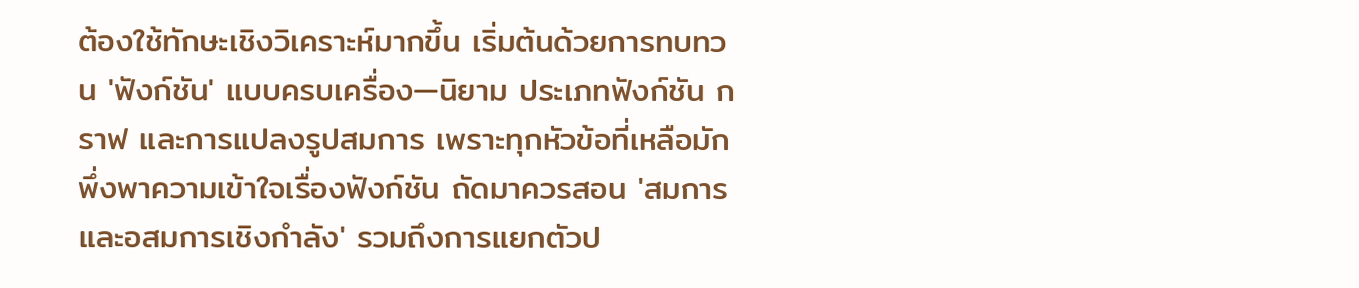ต้องใช้ทักษะเชิงวิเคราะห์มากขึ้น เริ่มต้นด้วยการทบทวน 'ฟังก์ชัน' แบบครบเครื่อง—นิยาม ประเภทฟังก์ชัน กราฟ และการแปลงรูปสมการ เพราะทุกหัวข้อที่เหลือมักพึ่งพาความเข้าใจเรื่องฟังก์ชัน ถัดมาควรสอน 'สมการและอสมการเชิงกำลัง' รวมถึงการแยกตัวป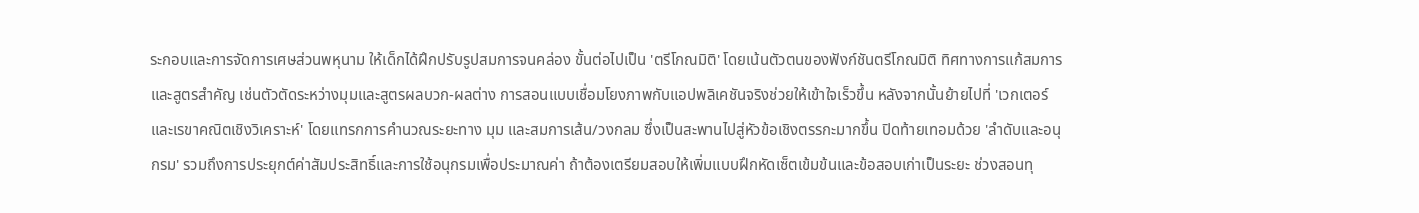ระกอบและการจัดการเศษส่วนพหุนาม ให้เด็กได้ฝึกปรับรูปสมการจนคล่อง ขั้นต่อไปเป็น 'ตรีโกณมิติ' โดยเน้นตัวตนของฟังก์ชันตรีโกณมิติ ทิศทางการแก้สมการ และสูตรสำคัญ เช่นตัวตัดระหว่างมุมและสูตรผลบวก-ผลต่าง การสอนแบบเชื่อมโยงภาพกับแอปพลิเคชันจริงช่วยให้เข้าใจเร็วขึ้น หลังจากนั้นย้ายไปที่ 'เวกเตอร์และเรขาคณิตเชิงวิเคราะห์' โดยแทรกการคำนวณระยะทาง มุม และสมการเส้น/วงกลม ซึ่งเป็นสะพานไปสู่หัวข้อเชิงตรรกะมากขึ้น ปิดท้ายเทอมด้วย 'ลำดับและอนุกรม' รวมถึงการประยุกต์ค่าสัมประสิทธิ์และการใช้อนุกรมเพื่อประมาณค่า ถ้าต้องเตรียมสอบให้เพิ่มแบบฝึกหัดเซ็ตเข้มข้นและข้อสอบเก่าเป็นระยะ ช่วงสอนทุ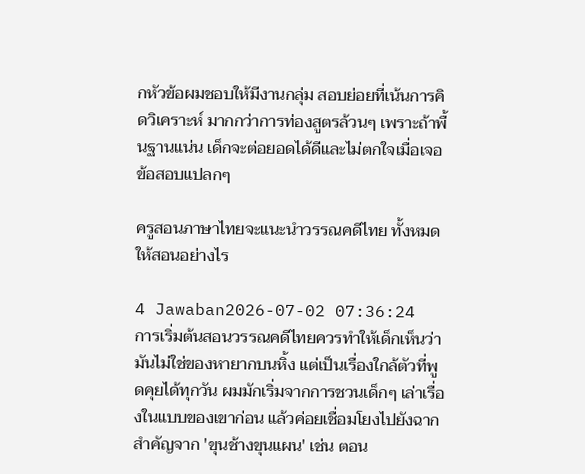กหัวข้อผมชอบให้มีงานกลุ่ม สอบย่อยที่เน้นการคิดวิเคราะห์ มากกว่าการท่องสูตรล้วนๆ เพราะถ้าพื้นฐานแน่น เด็กจะต่อยอดได้ดีและไม่ตกใจเมื่อเจอข้อสอบแปลกๆ

ครูสอนภาษาไทยจะแนะนำวรรณคดีไทย ทั้งหมด ให้สอนอย่างไร

4 Jawaban2026-07-02 07:36:24
การเริ่มต้นสอนวรรณคดีไทยควรทำให้เด็กเห็นว่ามันไม่ใช่ของหายากบนหิ้ง แต่เป็นเรื่องใกล้ตัวที่พูดคุยได้ทุกวัน ผมมักเริ่มจากการชวนเด็กๆ เล่าเรื่องในแบบของเขาก่อน แล้วค่อยเชื่อมโยงไปยังฉากสำคัญจาก 'ขุนช้างขุนแผน' เช่น ตอน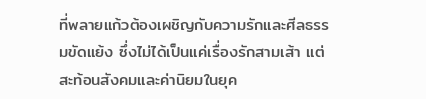ที่พลายแก้วต้องเผชิญกับความรักและศีลธรรมขัดแย้ง ซึ่งไม่ได้เป็นแค่เรื่องรักสามเส้า แต่สะท้อนสังคมและค่านิยมในยุค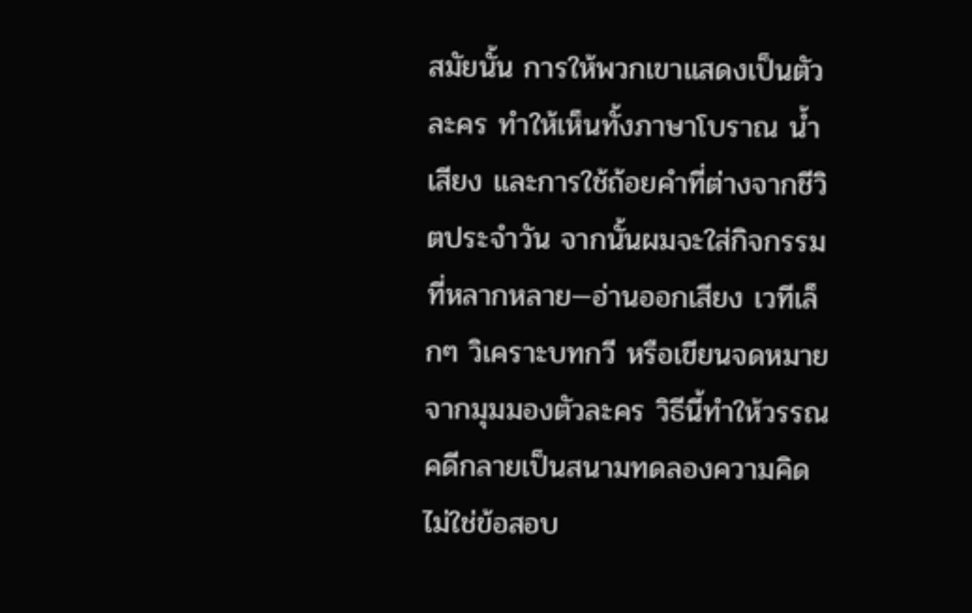สมัยนั้น การให้พวกเขาแสดงเป็นตัวละคร ทำให้เห็นทั้งภาษาโบราณ น้ำเสียง และการใช้ถ้อยคำที่ต่างจากชีวิตประจำวัน จากนั้นผมจะใส่กิจกรรมที่หลากหลาย—อ่านออกเสียง เวทีเล็กๆ วิเคราะบทกวี หรือเขียนจดหมายจากมุมมองตัวละคร วิธีนี้ทำให้วรรณคดีกลายเป็นสนามทดลองความคิด ไม่ใช่ข้อสอบ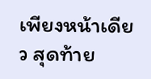เพียงหน้าเดียว สุดท้าย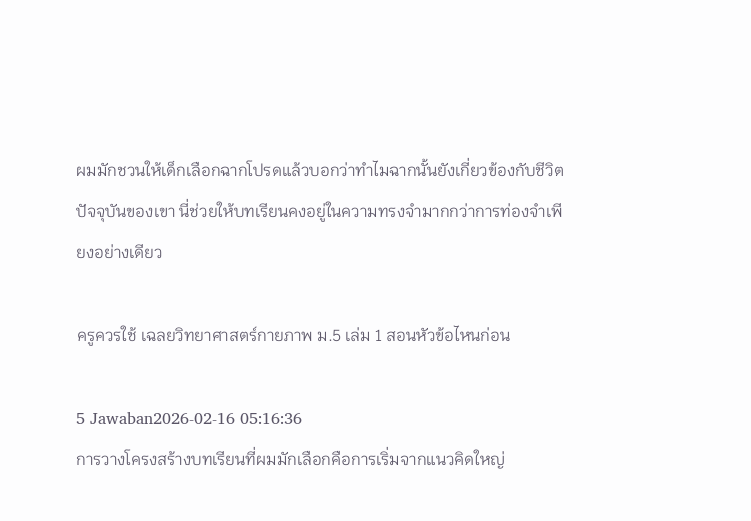ผมมักชวนให้เด็กเลือกฉากโปรดแล้วบอกว่าทำไมฉากนั้นยังเกี่ยวข้องกับชีวิตปัจจุบันของเขา นี่ช่วยให้บทเรียนคงอยู่ในความทรงจำมากกว่าการท่องจำเพียงอย่างเดียว

ครูควรใช้ เฉลยวิทยาศาสตร์กายภาพ ม.5 เล่ม 1 สอนหัวข้อไหนก่อน

5 Jawaban2026-02-16 05:16:36
การวางโครงสร้างบทเรียนที่ผมมักเลือกคือการเริ่มจากแนวคิดใหญ่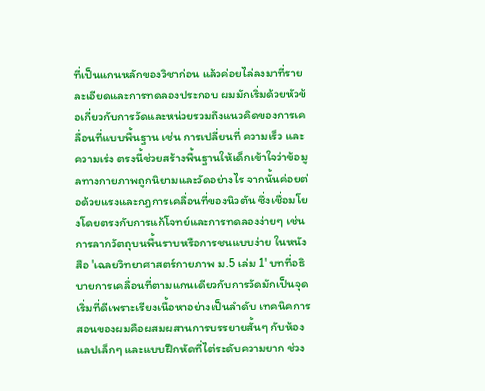ที่เป็นแกนหลักของวิชาก่อน แล้วค่อยไล่ลงมาที่รายละเอียดและการทดลองประกอบ ผมมักเริ่มด้วยหัวข้อเกี่ยวกับการวัดและหน่วยรวมถึงแนวคิดของการเคลื่อนที่แบบพื้นฐาน เช่น การเปลี่ยนที่ ความเร็ว และความเร่ง ตรงนี้ช่วยสร้างพื้นฐานให้เด็กเข้าใจว่าข้อมูลทางกายภาพถูกนิยามและวัดอย่างไร จากนั้นค่อยต่อด้วยแรงและกฎการเคลื่อนที่ของนิวตัน ซึ่งเชื่อมโยงโดยตรงกับการแก้โจทย์และการทดลองง่ายๆ เช่น การลากวัตถุบนพื้นราบหรือการชนแบบง่าย ในหนังสือ 'เฉลยวิทยาศาสตร์กายภาพ ม.5 เล่ม 1' บทที่อธิบายการเคลื่อนที่ตามแกนเดียวกับการวัดมักเป็นจุดเริ่มที่ดีเพราะเรียงเนื้อหาอย่างเป็นลำดับ เทคนิคการสอนของผมคือผสมผสานการบรรยายสั้นๆ กับห้องแลปเล็กๆ และแบบฝึกหัดที่ไต่ระดับความยาก ช่วง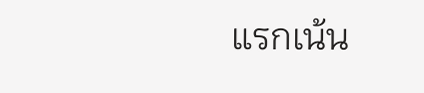แรกเน้น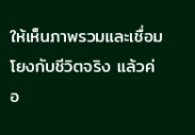ให้เห็นภาพรวมและเชื่อมโยงกับชีวิตจริง แล้วค่อ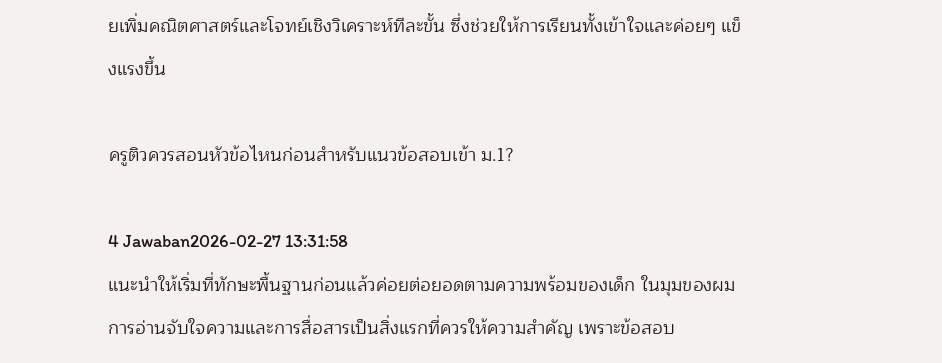ยเพิ่มคณิตศาสตร์และโจทย์เชิงวิเคราะห์ทีละขั้น ซึ่งช่วยให้การเรียนทั้งเข้าใจและค่อยๆ แข็งแรงขึ้น

ครูติวควรสอนหัวข้อไหนก่อนสำหรับแนวข้อสอบเข้า ม.1?

4 Jawaban2026-02-27 13:31:58
แนะนำให้เริ่มที่ทักษะพื้นฐานก่อนแล้วค่อยต่อยอดตามความพร้อมของเด็ก ในมุมของผม การอ่านจับใจความและการสื่อสารเป็นสิ่งแรกที่ควรให้ความสำคัญ เพราะข้อสอบ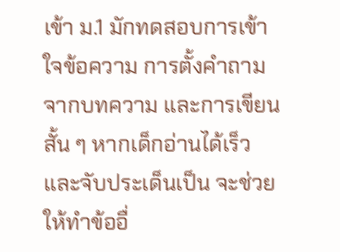เข้า ม.1 มักทดสอบการเข้าใจข้อความ การตั้งคำถามจากบทความ และการเขียนสั้น ๆ หากเด็กอ่านได้เร็วและจับประเด็นเป็น จะช่วยให้ทำข้ออื่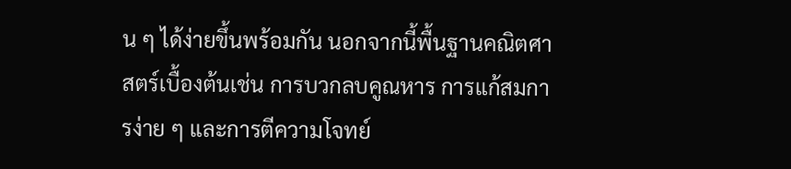น ๆ ได้ง่ายขึ้นพร้อมกัน นอกจากนี้พื้นฐานคณิตศาสตร์เบื้องต้นเช่น การบวกลบคูณหาร การแก้สมการง่าย ๆ และการตีความโจทย์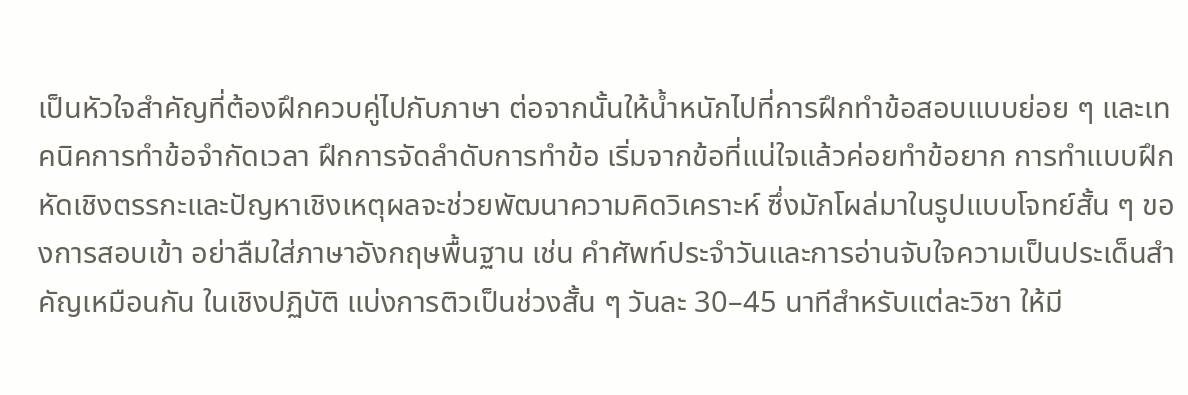เป็นหัวใจสำคัญที่ต้องฝึกควบคู่ไปกับภาษา ต่อจากนั้นให้น้ำหนักไปที่การฝึกทำข้อสอบแบบย่อย ๆ และเทคนิคการทำข้อจำกัดเวลา ฝึกการจัดลำดับการทำข้อ เริ่มจากข้อที่แน่ใจแล้วค่อยทำข้อยาก การทำแบบฝึกหัดเชิงตรรกะและปัญหาเชิงเหตุผลจะช่วยพัฒนาความคิดวิเคราะห์ ซึ่งมักโผล่มาในรูปแบบโจทย์สั้น ๆ ของการสอบเข้า อย่าลืมใส่ภาษาอังกฤษพื้นฐาน เช่น คำศัพท์ประจำวันและการอ่านจับใจความเป็นประเด็นสำคัญเหมือนกัน ในเชิงปฏิบัติ แบ่งการติวเป็นช่วงสั้น ๆ วันละ 30–45 นาทีสำหรับแต่ละวิชา ให้มี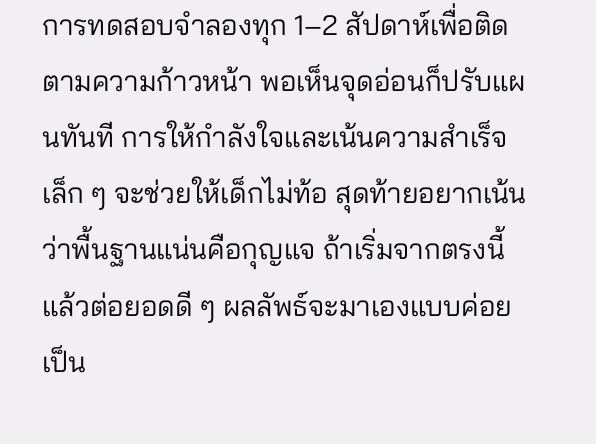การทดสอบจำลองทุก 1–2 สัปดาห์เพื่อติดตามความก้าวหน้า พอเห็นจุดอ่อนก็ปรับแผนทันที การให้กำลังใจและเน้นความสำเร็จเล็ก ๆ จะช่วยให้เด็กไม่ท้อ สุดท้ายอยากเน้นว่าพื้นฐานแน่นคือกุญแจ ถ้าเริ่มจากตรงนี้แล้วต่อยอดดี ๆ ผลลัพธ์จะมาเองแบบค่อยเป็น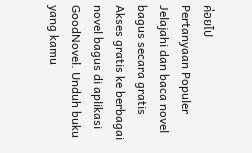ค่อยไป
Pertanyaan Populer
Jelajahi dan baca novel bagus secara gratis
Akses gratis ke berbagai novel bagus di aplikasi GoodNovel. Unduh buku yang kamu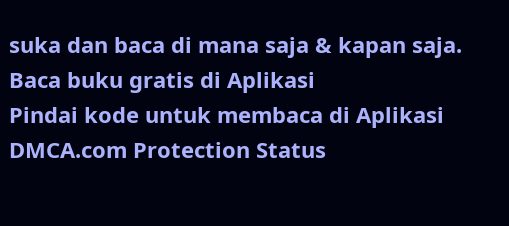suka dan baca di mana saja & kapan saja.
Baca buku gratis di Aplikasi
Pindai kode untuk membaca di Aplikasi
DMCA.com Protection Status